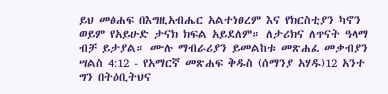ይህ መፅሐፍ በእግዚአብሔር አልተነፀረም እና የክርስቲያን ካኖን ወይም የአይሁድ ታናክ ክፍል አይደለም። ለታሪክና ለጥናት ዓላማ ብቻ ይታያል። ሙሉ ማብራሪያን ይመልከቱ መጽሐፈ መቃብያን ሣልስ 4:12 - የአማርኛ መጽሐፍ ቅዱስ (ሰማንያ አሃዱ)12 አንተ ግን በትዕቢትህና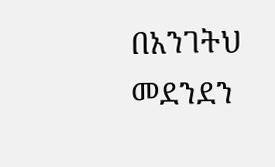በአንገትህ መደንደን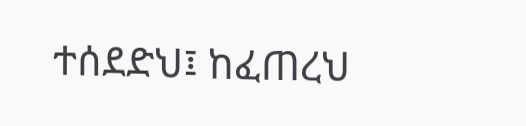ተሰደድህ፤ ከፈጠረህ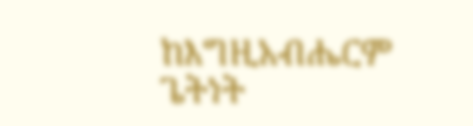ከእግዚአብሔርም ጌትነት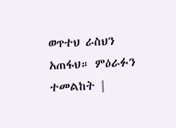ወጥተህ ራስህን አጠፋህ። ምዕራፉን ተመልከት |